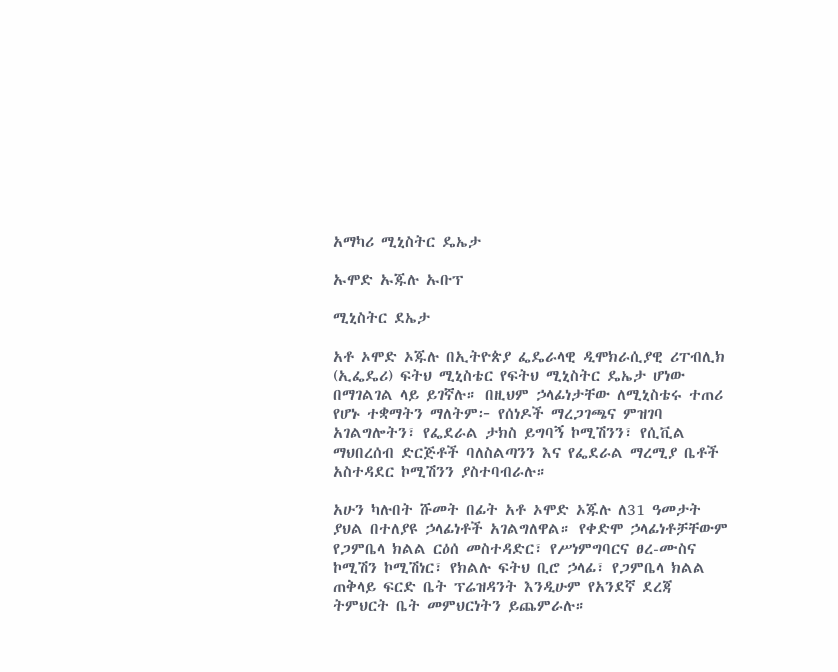አማካሪ ሚኒስትር ዴኤታ

ኡሞድ ኡጁሉ ኡቡፕ

ሚኒስትር ደኤታ

አቶ ኦሞድ ኦጁሉ በኢትዮጵያ ፌዴራላዊ ዲሞክራሲያዊ ሪፐብሊክ (ኢፌዴሪ) ፍትህ ሚኒስቴር የፍትህ ሚኒስትር ዴኤታ ሆነው በማገልገል ላይ ይገኛሉ። በዚህም ኃላፊነታቸው ለሚኒስቴሩ ተጠሪ የሆኑ ተቋማትን ማለትም፦ የሰነዶች ማረጋገጫና ምዝገባ አገልግሎትን፣ የፌደራል ታክስ ይግባኝ ኮሚሽንን፣ የሲቪል ማህበረሰብ ድርጅቶች ባለስልጣንን እና የፌደራል ማረሚያ ቤቶች አስተዳደር ኮሚሽንን ያስተባብራሉ።

አሁን ካሉበት ሹመት በፊት አቶ ኦሞድ ኦጁሉ ለ31 ዓመታት ያህል በተለያዩ ኃላፊነቶች አገልግለዋል። የቀድሞ ኃላፊነቶቻቸውም የጋምቤላ ክልል ርዕሰ መስተዳድር፣ የሥነምግባርና ፀረ-ሙስና ኮሚሽን ኮሚሽነር፣ የክልሉ ፍትህ ቢሮ ኃላፊ፣ የጋምቤላ ክልል ጠቅላይ ፍርድ ቤት ፕሬዝዳንት እንዲሁም የአንደኛ ደረጃ ትምህርት ቤት መምህርነትን ይጨምራሉ።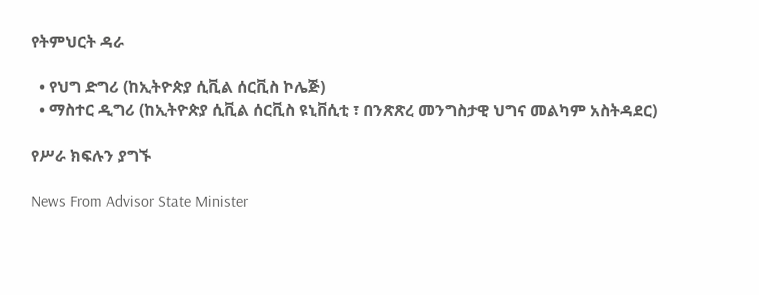የትምህርት ዳራ

  • የህግ ድግሪ (ከኢትዮጵያ ሲቪል ሰርቪስ ኮሌጅ)
  • ማስተር ዲግሪ (ከኢትዮጵያ ሲቪል ሰርቪስ ዩኒቨሲቲ ፣ በንጽጽረ መንግስታዊ ህግና መልካም አስትዳደር)

የሥራ ክፍሉን ያግኙ

News From Advisor State Minister